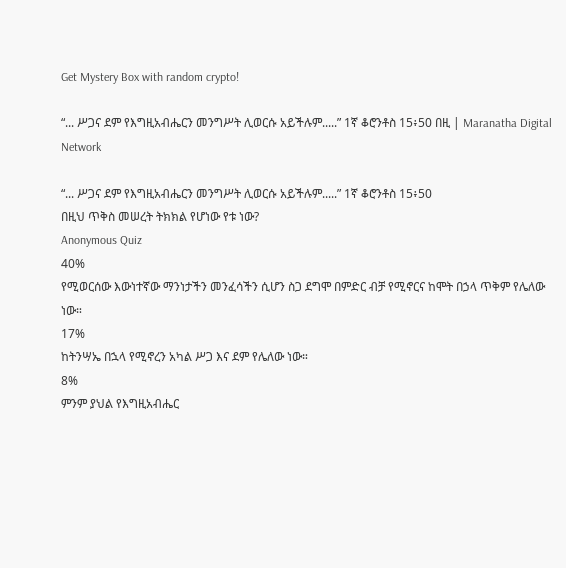Get Mystery Box with random crypto!

“... ሥጋና ደም የእግዚአብሔርን መንግሥት ሊወርሱ አይችሉም.....” 1ኛ ቆሮንቶስ 15፥50 በዚ | Maranatha Digital Network

“... ሥጋና ደም የእግዚአብሔርን መንግሥት ሊወርሱ አይችሉም.....” 1ኛ ቆሮንቶስ 15፥50
በዚህ ጥቅስ መሠረት ትክክል የሆነው የቱ ነው?
Anonymous Quiz
40%
የሚወርሰው እውነተኛው ማንነታችን መንፈሳችን ሲሆን ስጋ ደግሞ በምድር ብቻ የሚኖርና ከሞት በኃላ ጥቅም የሌለው ነው።
17%
ከትንሣኤ በኋላ የሚኖረን አካል ሥጋ እና ደም የሌለው ነው።
8%
ምንም ያህል የእግዚአብሔር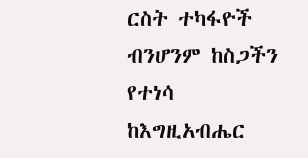ርስት ተካፋዮች ብንሆንም ከስጋችን የተነሳ ከእግዚአብሔር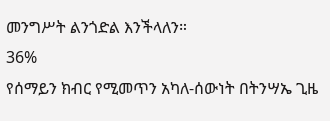መንግሥት ልንጎድል እንችላለን።
36%
የሰማይን ክብር የሚመጥን አካለ-ሰውነት በትንሣኤ ጊዜ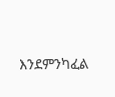እንደምንካፈል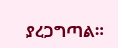ያረጋግጣል።